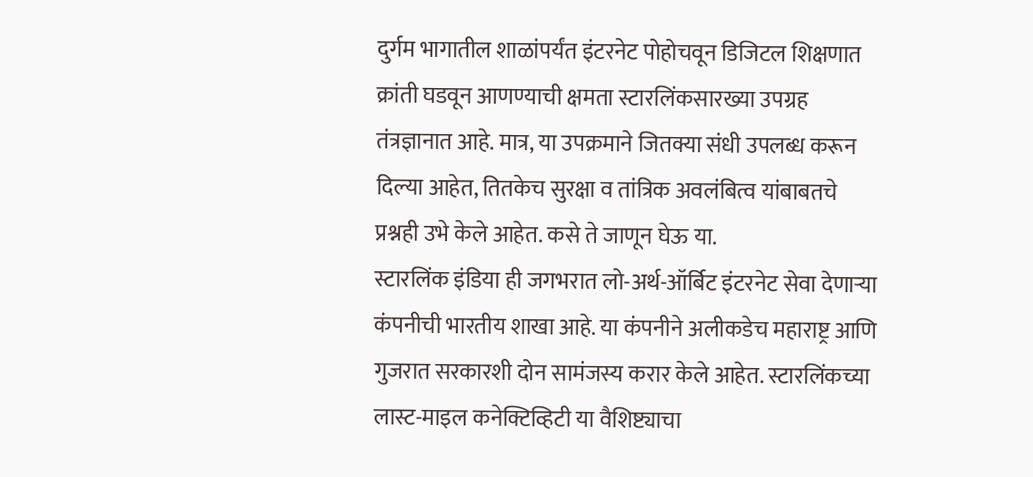दुर्गम भागातील शाळांपर्यंत इंटरनेट पोहोचवून डिजिटल शिक्षणात क्रांती घडवून आणण्याची क्षमता स्टारलिंकसारख्या उपग्रह तंत्रज्ञानात आहे. मात्र, या उपक्रमाने जितक्या संधी उपलब्ध करून दिल्या आहेत, तितकेच सुरक्षा व तांत्रिक अवलंबित्व यांबाबतचे प्रश्नही उभे केले आहेत. कसे ते जाणून घेऊ या.
स्टारलिंक इंडिया ही जगभरात लो-अर्थ-ऑर्बिट इंटरनेट सेवा देणाऱ्या कंपनीची भारतीय शाखा आहे. या कंपनीने अलीकडेच महाराष्ट्र आणि गुजरात सरकारशी दोन सामंजस्य करार केले आहेत. स्टारलिंकच्या लास्ट-माइल कनेक्टिव्हिटी या वैशिष्ट्याचा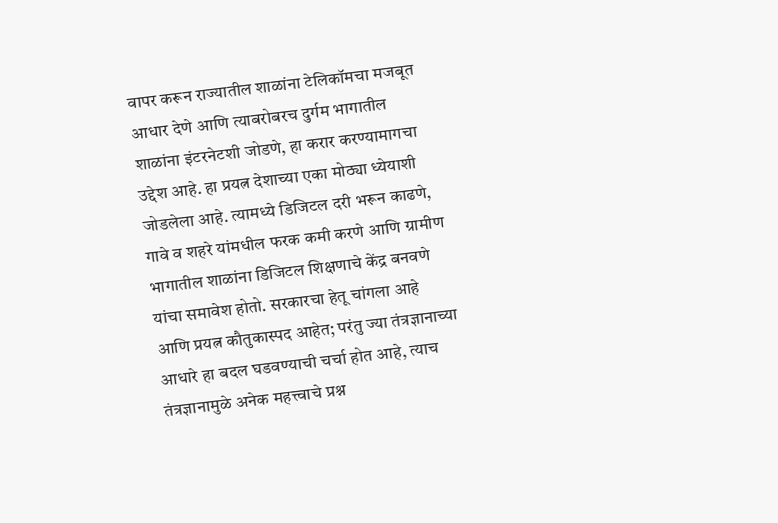वापर करून राज्यातील शाळांना टेलिकॉमचा मजबूत आधार देणे आणि त्याबरोबरच दुर्गम भागातील शाळांना इंटरनेटशी जोडणे, हा करार करण्यामागचा उद्देश आहे. हा प्रयत्न देशाच्या एका मोठ्या ध्येयाशी जोडलेला आहे. त्यामध्ये डिजिटल दरी भरून काढणे, गावे व शहरे यांमधील फरक कमी करणे आणि ग्रामीण भागातील शाळांना डिजिटल शिक्षणाचे केंद्र बनवणे यांचा समावेश होतो. सरकारचा हेतू चांगला आहे आणि प्रयत्न कौतुकास्पद आहेत; परंतु ज्या तंत्रज्ञानाच्या आधारे हा बदल घडवण्याची चर्चा होत आहे, त्याच तंत्रज्ञानामुळे अनेक महत्त्वाचे प्रश्न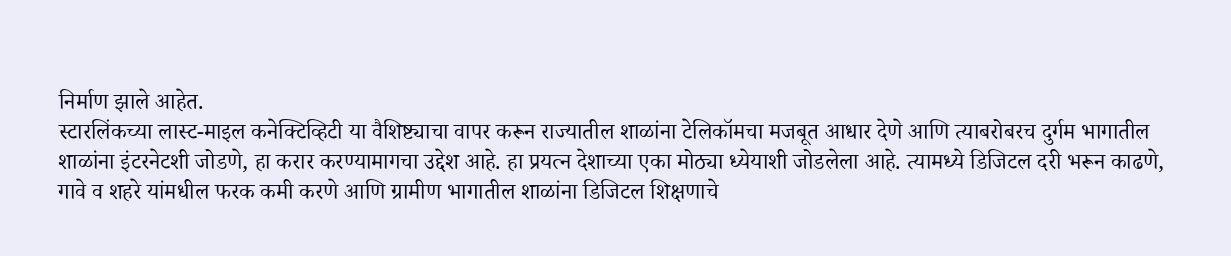निर्माण झाले आहेत.
स्टारलिंकच्या लास्ट-माइल कनेक्टिव्हिटी या वैशिष्ट्याचा वापर करून राज्यातील शाळांना टेलिकॉमचा मजबूत आधार देणे आणि त्याबरोबरच दुर्गम भागातील शाळांना इंटरनेटशी जोडणे, हा करार करण्यामागचा उद्देश आहे. हा प्रयत्न देशाच्या एका मोठ्या ध्येयाशी जोडलेला आहे. त्यामध्ये डिजिटल दरी भरून काढणे, गावे व शहरे यांमधील फरक कमी करणे आणि ग्रामीण भागातील शाळांना डिजिटल शिक्षणाचे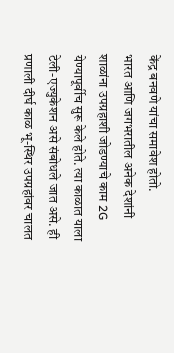केंद्र बनवणे यांचा समावेश होतो.
भारत आणि जगभरातील अनेक देशांनी शाळांना उपग्रहाशी जोडण्याचे काम 2G येण्यापूर्वीच सुरू केले होते. त्या काळात याला टेली-एज्युकेशन असे संबोधले जात असे. ही प्रणाली दीर्घ काळ भू-स्थिर उपग्रहांवर चालत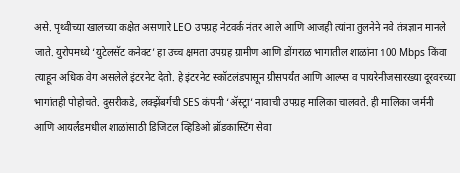असे. पृथ्वीच्या खालच्या कक्षेत असणारे LEO उपग्रह नेटवर्क नंतर आले आणि आजही त्यांना तुलनेने नवे तंत्रज्ञान मानले जाते. युरोपमध्ये ‘युटेलसॅट कनेक्ट’ हा उच्च क्षमता उपग्रह ग्रामीण आणि डोंगराळ भागातील शाळांना 100 Mbps किंवा त्याहून अधिक वेग असलेले इंटरनेट देतो. हे इंटरनेट स्कॉटलंडपासून ग्रीसपर्यंत आणि आल्प्स व पायरेनीजसारख्या दूरवरच्या भागांतही पोहोचते. दुसरीकडे, लक्झेंबर्गची SES कंपनी ‘ॲस्ट्रा’ नावाची उपग्रह मालिका चालवते. ही मालिका जर्मनी आणि आयर्लंडमधील शाळांसाठी डिजिटल व्हिडिओ ब्रॉडकास्टिंग सेवा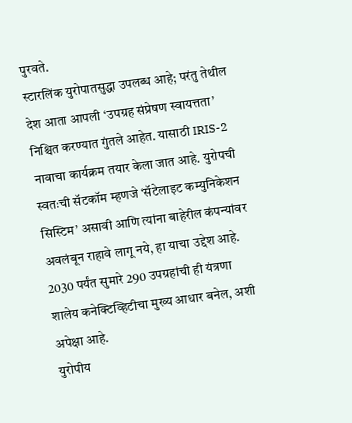पुरवते.
स्टारलिंक युरोपातसुद्धा उपलब्ध आहे; परंतु तेथील देश आता आपली ‘उपग्रह संप्रेषण स्वायत्तता’ निश्चित करण्यात गुंतले आहेत. यासाठी IRIS-2 नावाचा कार्यक्रम तयार केला जात आहे. युरोपची स्वतःची सॅटकॉम म्हणजे ‘सॅटेलाइट कम्युनिकेशन सिस्टिम’ असावी आणि त्यांना बाहेरील कंपन्यांवर अवलंबून राहावे लागू नये, हा याचा उद्देश आहे. 2030 पर्यंत सुमारे 290 उपग्रहांची ही यंत्रणा शालेय कनेक्टिव्हिटीचा मुख्य आधार बनेल, अशी अपेक्षा आहे.
युरोपीय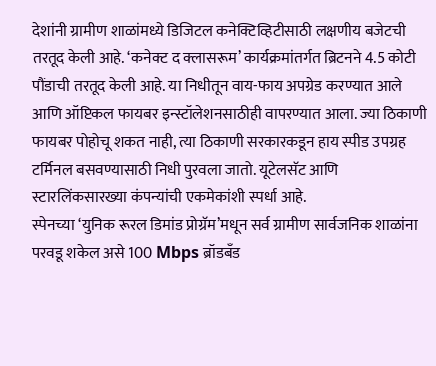देशांनी ग्रामीण शाळांमध्ये डिजिटल कनेक्टिव्हिटीसाठी लक्षणीय बजेटची तरतूद केली आहे. ‘कनेक्ट द क्लासरूम’ कार्यक्रमांतर्गत ब्रिटनने 4.5 कोटी पौंडाची तरतूद केली आहे. या निधीतून वाय-फाय अपग्रेड करण्यात आले आणि ऑप्टिकल फायबर इन्स्टॉलेशनसाठीही वापरण्यात आला. ज्या ठिकाणी फायबर पोहोचू शकत नाही, त्या ठिकाणी सरकारकडून हाय स्पीड उपग्रह टर्मिनल बसवण्यासाठी निधी पुरवला जातो. यूटेलसॅट आणि स्टारलिंकसारख्या कंपन्यांची एकमेकांशी स्पर्धा आहे.
स्पेनच्या ‘युनिक रूरल डिमांड प्रोग्रॅम’मधून सर्व ग्रामीण सार्वजनिक शाळांना परवडू शकेल असे 100 Mbps ब्रॉडबँड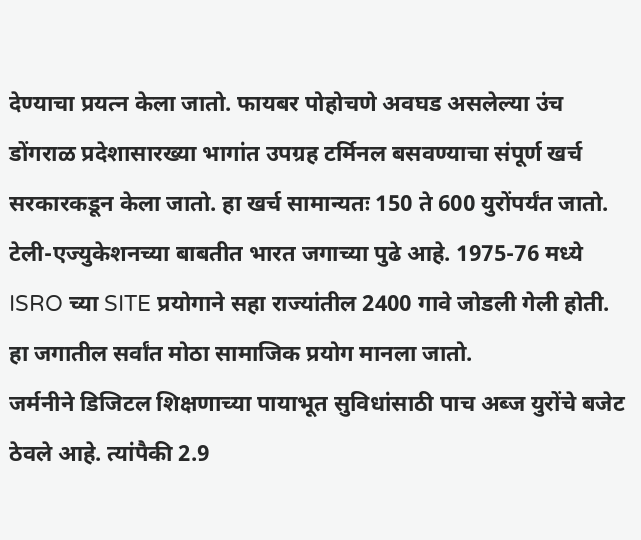देण्याचा प्रयत्न केला जातो. फायबर पोहोचणे अवघड असलेल्या उंच डोंगराळ प्रदेशासारख्या भागांत उपग्रह टर्मिनल बसवण्याचा संपूर्ण खर्च सरकारकडून केला जातो. हा खर्च सामान्यतः 150 ते 600 युरोंपर्यंत जातो.
टेली-एज्युकेशनच्या बाबतीत भारत जगाच्या पुढे आहे. 1975-76 मध्ये ISRO च्या SITE प्रयोगाने सहा राज्यांतील 2400 गावे जोडली गेली होती. हा जगातील सर्वांत मोठा सामाजिक प्रयोग मानला जातो.
जर्मनीने डिजिटल शिक्षणाच्या पायाभूत सुविधांसाठी पाच अब्ज युरोंचे बजेट ठेवले आहे. त्यांपैकी 2.9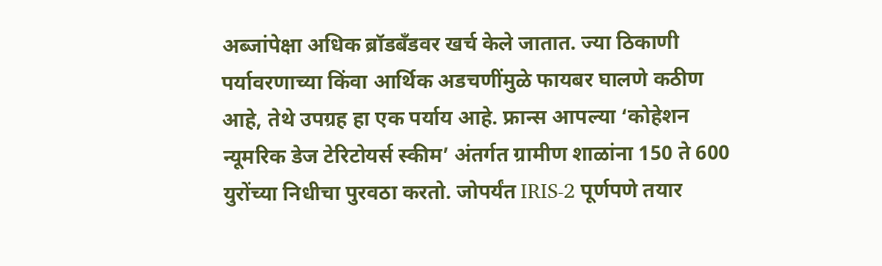अब्जांपेक्षा अधिक ब्रॉडबँडवर खर्च केले जातात. ज्या ठिकाणी पर्यावरणाच्या किंवा आर्थिक अडचणींमुळे फायबर घालणे कठीण आहे, तेथे उपग्रह हा एक पर्याय आहे. फ्रान्स आपल्या ‘कोहेशन न्यूमरिक डेज टेरिटोयर्स स्कीम’ अंतर्गत ग्रामीण शाळांना 150 ते 600 युरोंच्या निधीचा पुरवठा करतो. जोपर्यंत IRIS-2 पूर्णपणे तयार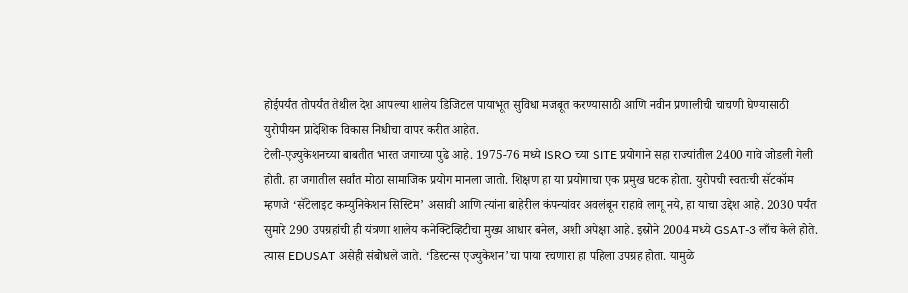होईपर्यंत तोपर्यंत तेथील देश आपल्या शालेय डिजिटल पायाभूत सुविधा मजबूत करण्यासाठी आणि नवीन प्रणालीची चाचणी घेण्यासाठी युरोपीयन प्रादेशिक विकास निधीचा वापर करीत आहेत.
टेली-एज्युकेशनच्या बाबतीत भारत जगाच्या पुढे आहे. 1975-76 मध्ये ISRO च्या SITE प्रयोगाने सहा राज्यांतील 2400 गावे जोडली गेली होती. हा जगातील सर्वांत मोठा सामाजिक प्रयोग मानला जातो. शिक्षण हा या प्रयोगाचा एक प्रमुख घटक होता. युरोपची स्वतःची सॅटकॉम म्हणजे ‘सॅटेलाइट कम्युनिकेशन सिस्टिम’ असावी आणि त्यांना बाहेरील कंपन्यांवर अवलंबून राहावे लागू नये, हा याचा उद्देश आहे. 2030 पर्यंत सुमारे 290 उपग्रहांची ही यंत्रणा शालेय कनेक्टिव्हिटीचा मुख्य आधार बनेल, अशी अपेक्षा आहे. इस्रोने 2004 मध्ये GSAT-3 लाँच केले होते. त्यास EDUSAT असेही संबोधले जाते. ‘डिस्टन्स एज्युकेशन’चा पाया रचणारा हा पहिला उपग्रह होता. यामुळे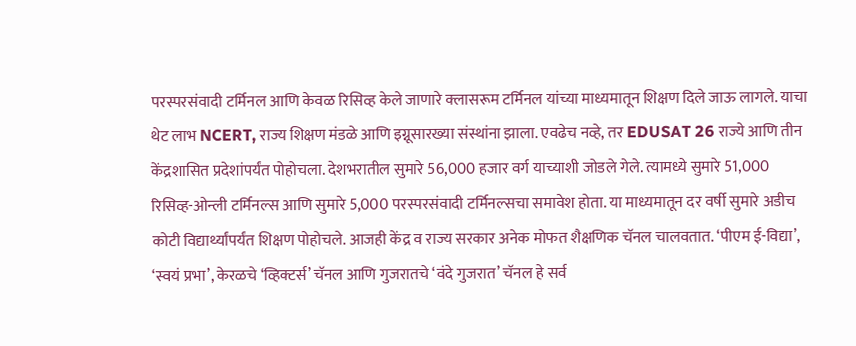परस्परसंवादी टर्मिनल आणि केवळ रिसिव्ह केले जाणारे क्लासरूम टर्मिनल यांच्या माध्यमातून शिक्षण दिले जाऊ लागले. याचा थेट लाभ NCERT, राज्य शिक्षण मंडळे आणि इग्नूसारख्या संस्थांना झाला. एवढेच नव्हे, तर EDUSAT 26 राज्ये आणि तीन केंद्रशासित प्रदेशांपर्यंत पोहोचला. देशभरातील सुमारे 56,000 हजार वर्ग याच्याशी जोडले गेले. त्यामध्ये सुमारे 51,000 रिसिव्ह-ओन्ली टर्मिनल्स आणि सुमारे 5,000 परस्परसंवादी टर्मिनल्सचा समावेश होता. या माध्यमातून दर वर्षी सुमारे अडीच कोटी विद्यार्थ्यांपर्यंत शिक्षण पोहोचले. आजही केंद्र व राज्य सरकार अनेक मोफत शैक्षणिक चॅनल चालवतात. ‘पीएम ई-विद्या’, ‘स्वयं प्रभा’, केरळचे ‘व्हिक्टर्स’ चॅनल आणि गुजरातचे ‘वंदे गुजरात’ चॅनल हे सर्व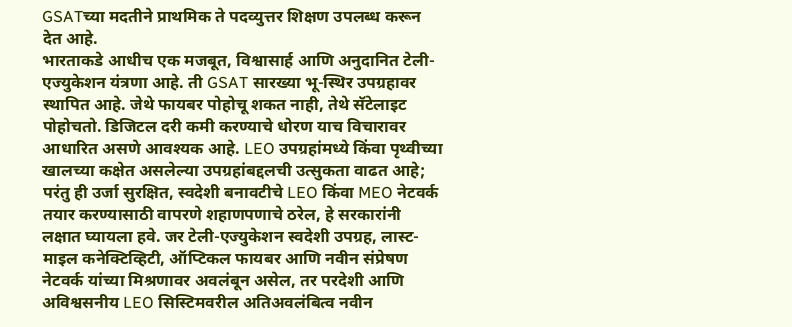GSATच्या मदतीने प्राथमिक ते पदव्युत्तर शिक्षण उपलब्ध करून देत आहे.
भारताकडे आधीच एक मजबूत, विश्वासार्ह आणि अनुदानित टेली-एज्युकेशन यंत्रणा आहे. ती GSAT सारख्या भू-स्थिर उपग्रहावर स्थापित आहे. जेथे फायबर पोहोचू शकत नाही, तेथे सॅटेलाइट पोहोचतो. डिजिटल दरी कमी करण्याचे धोरण याच विचारावर आधारित असणे आवश्यक आहे. LEO उपग्रहांमध्ये किंवा पृथ्वीच्या खालच्या कक्षेत असलेल्या उपग्रहांबद्दलची उत्सुकता वाढत आहे; परंतु ही उर्जा सुरक्षित, स्वदेशी बनावटीचे LEO किंवा MEO नेटवर्क तयार करण्यासाठी वापरणे शहाणपणाचे ठरेल, हे सरकारांनी लक्षात घ्यायला हवे. जर टेली-एज्युकेशन स्वदेशी उपग्रह, लास्ट-माइल कनेक्टिव्हिटी, ऑप्टिकल फायबर आणि नवीन संप्रेषण नेटवर्क यांच्या मिश्रणावर अवलंबून असेल, तर परदेशी आणि अविश्वसनीय LEO सिस्टिमवरील अतिअवलंबित्व नवीन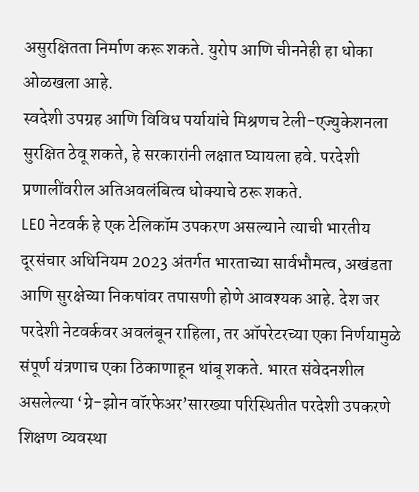असुरक्षितता निर्माण करू शकते. युरोप आणि चीननेही हा धोका ओळखला आहे.
स्वदेशी उपग्रह आणि विविध पर्यायांचे मिश्रणच टेली-एज्युकेशनला सुरक्षित ठेवू शकते, हे सरकारांनी लक्षात घ्यायला हवे. परदेशी प्रणालींवरील अतिअवलंबित्व धोक्याचे ठरू शकते.
LEO नेटवर्क हे एक टेलिकॉम उपकरण असल्याने त्याची भारतीय दूरसंचार अधिनियम 2023 अंतर्गत भारताच्या सार्वभौमत्व, अखंडता आणि सुरक्षेच्या निकषांवर तपासणी होणे आवश्यक आहे. देश जर परदेशी नेटवर्कवर अवलंबून राहिला, तर ऑपरेटरच्या एका निर्णयामुळे संपूर्ण यंत्रणाच एका ठिकाणाहून थांबू शकते. भारत संवेदनशील असलेल्या ‘ग्रे-झोन वॉरफेअर’सारख्या परिस्थितीत परदेशी उपकरणे शिक्षण व्यवस्था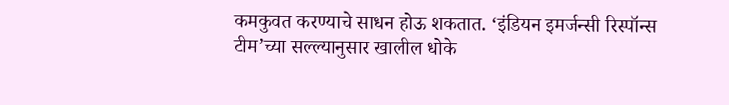कमकुवत करण्याचे साधन होऊ शकतात. ‘इंडियन इमर्जन्सी रिस्पॉन्स टीम’च्या सल्ल्यानुसार खालील धोके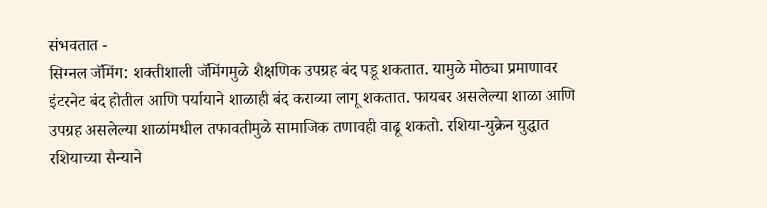संभवतात -
सिग्नल जॅमिंग: शक्तीशाली जॅमिंगमुळे शैक्षणिक उपग्रह बंद पडू शकतात. यामुळे मोठ्या प्रमाणावर इंटरनेट बंद होतील आणि पर्यायाने शाळाही बंद कराव्या लागू शकतात. फायबर असलेल्या शाळा आणि उपग्रह असलेल्या शाळांमधील तफावतीमुळे सामाजिक तणावही वाढू शकतो. रशिया-युक्रेन युद्धात रशियाच्या सैन्याने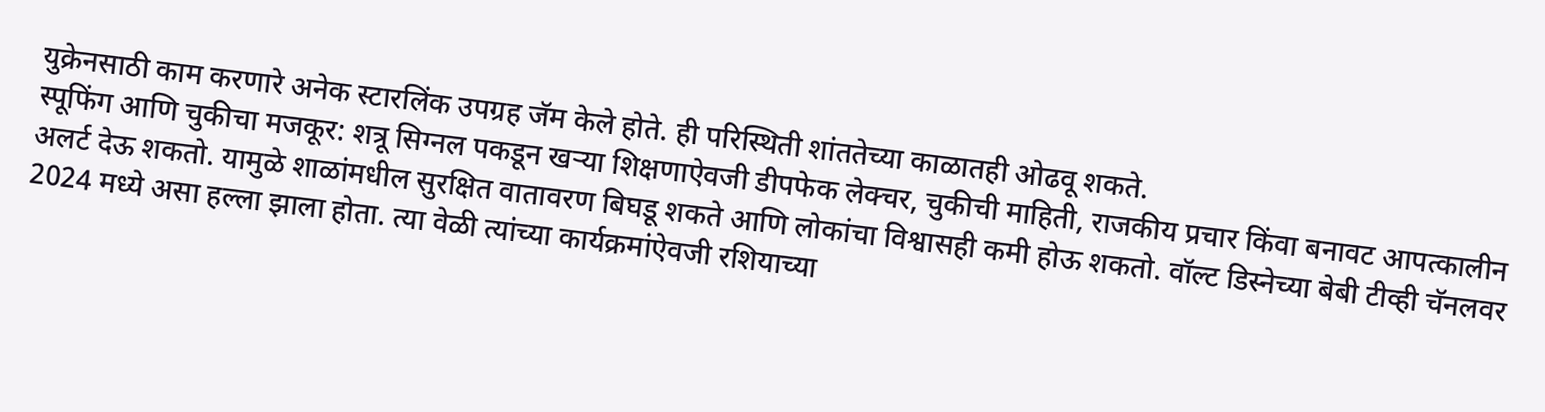युक्रेनसाठी काम करणारे अनेक स्टारलिंक उपग्रह जॅम केले होते. ही परिस्थिती शांततेच्या काळातही ओढवू शकते.
स्पूफिंग आणि चुकीचा मजकूर: शत्रू सिग्नल पकडून खऱ्या शिक्षणाऐवजी डीपफेक लेक्चर, चुकीची माहिती, राजकीय प्रचार किंवा बनावट आपत्कालीन अलर्ट देऊ शकतो. यामुळे शाळांमधील सुरक्षित वातावरण बिघडू शकते आणि लोकांचा विश्वासही कमी होऊ शकतो. वॉल्ट डिस्नेच्या बेबी टीव्ही चॅनलवर 2024 मध्ये असा हल्ला झाला होता. त्या वेळी त्यांच्या कार्यक्रमांऐवजी रशियाच्या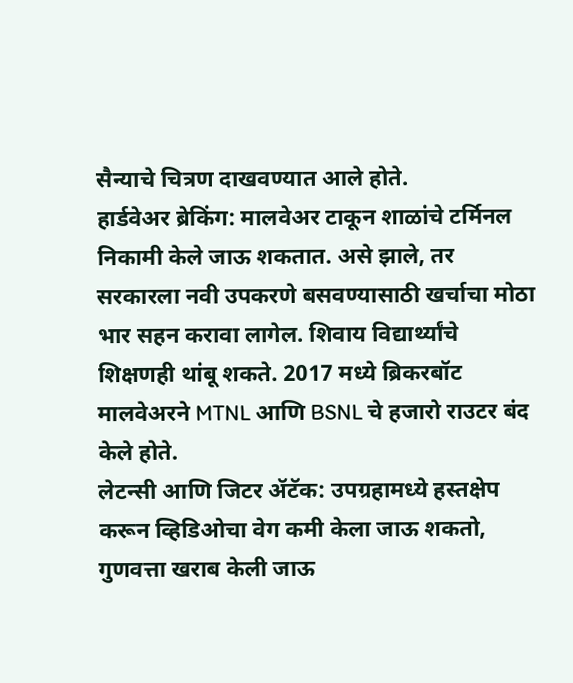सैन्याचे चित्रण दाखवण्यात आले होते.
हार्डवेअर ब्रेकिंग: मालवेअर टाकून शाळांचे टर्मिनल निकामी केले जाऊ शकतात. असे झाले, तर सरकारला नवी उपकरणे बसवण्यासाठी खर्चाचा मोठा भार सहन करावा लागेल. शिवाय विद्यार्थ्यांचे शिक्षणही थांबू शकते. 2017 मध्ये ब्रिकरबॉट मालवेअरने MTNL आणि BSNL चे हजारो राउटर बंद केले होते.
लेटन्सी आणि जिटर ॲटॅक: उपग्रहामध्ये हस्तक्षेप करून व्हिडिओचा वेग कमी केला जाऊ शकतो, गुणवत्ता खराब केली जाऊ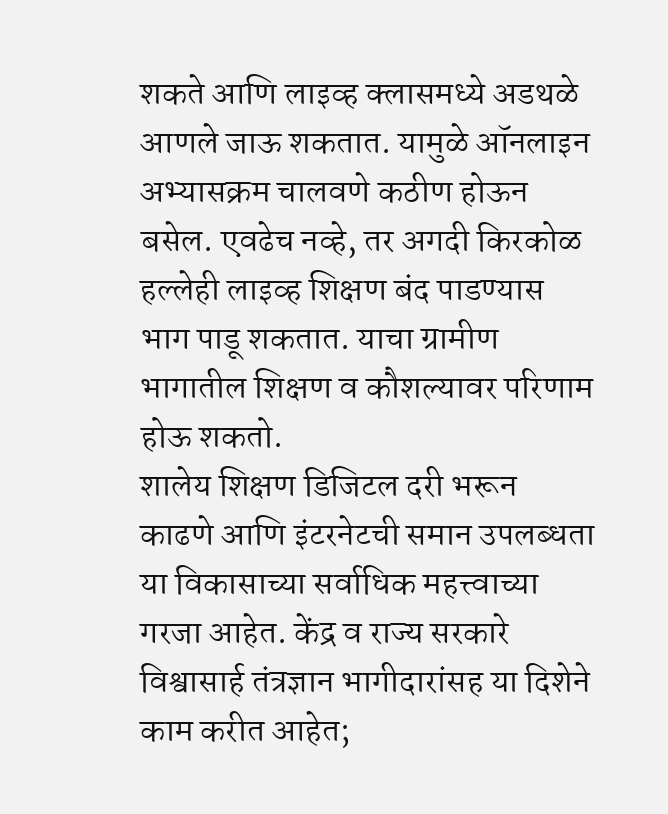शकते आणि लाइव्ह क्लासमध्ये अडथळे आणले जाऊ शकतात. यामुळे ऑनलाइन अभ्यासक्रम चालवणे कठीण होऊन बसेल. एवढेच नव्हे, तर अगदी किरकोळ हल्लेही लाइव्ह शिक्षण बंद पाडण्यास भाग पाडू शकतात. याचा ग्रामीण भागातील शिक्षण व कौशल्यावर परिणाम होऊ शकतो.
शालेय शिक्षण डिजिटल दरी भरून काढणे आणि इंटरनेटची समान उपलब्धता या विकासाच्या सर्वाधिक महत्त्वाच्या गरजा आहेत. केंद्र व राज्य सरकारे विश्वासार्ह तंत्रज्ञान भागीदारांसह या दिशेने काम करीत आहेत;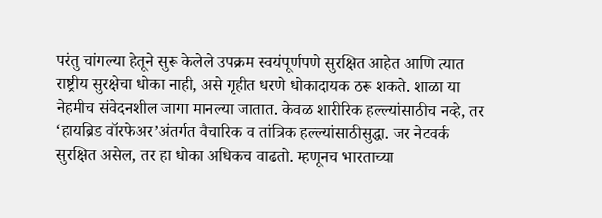परंतु चांगल्या हेतूने सुरू केलेले उपक्रम स्वयंपूर्णपणे सुरक्षित आहेत आणि त्यात राष्ट्रीय सुरक्षेचा धोका नाही, असे गृहीत धरणे धोकादायक ठरू शकते. शाळा या नेहमीच संवेदनशील जागा मानल्या जातात. केवळ शारीरिक हल्ल्यांसाठीच नव्हे, तर ‘हायब्रिड वॉरफेअर’अंतर्गत वैचारिक व तांत्रिक हल्ल्यांसाठीसुद्धा. जर नेटवर्क सुरक्षित असेल, तर हा धोका अधिकच वाढतो. म्हणूनच भारताच्या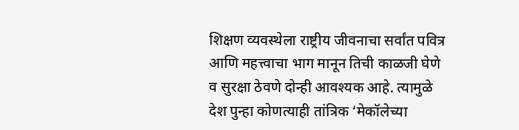शिक्षण व्यवस्थेला राष्ट्रीय जीवनाचा सर्वांत पवित्र आणि महत्त्वाचा भाग मानून तिची काळजी घेणे व सुरक्षा ठेवणे दोन्ही आवश्यक आहे. त्यामुळे देश पुन्हा कोणत्याही तांत्रिक ‘मेकॉलेच्या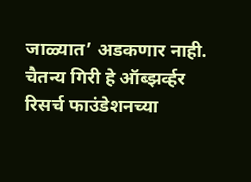जाळ्यात’ अडकणार नाही.
चैतन्य गिरी हे ऑब्झर्व्हर रिसर्च फाउंडेशनच्या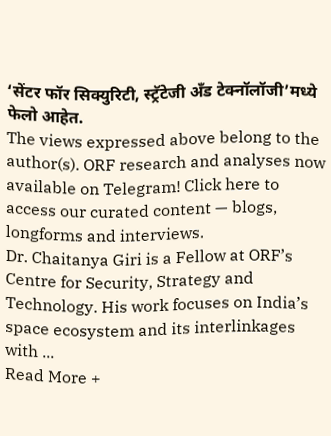‘सेंटर फॉर सिक्युरिटी, स्ट्रॅटेजी अँड टेक्नॉलॉजी’मध्ये फेलो आहेत.
The views expressed above belong to the author(s). ORF research and analyses now available on Telegram! Click here to access our curated content — blogs, longforms and interviews.
Dr. Chaitanya Giri is a Fellow at ORF’s Centre for Security, Strategy and Technology. His work focuses on India’s space ecosystem and its interlinkages with ...
Read More +